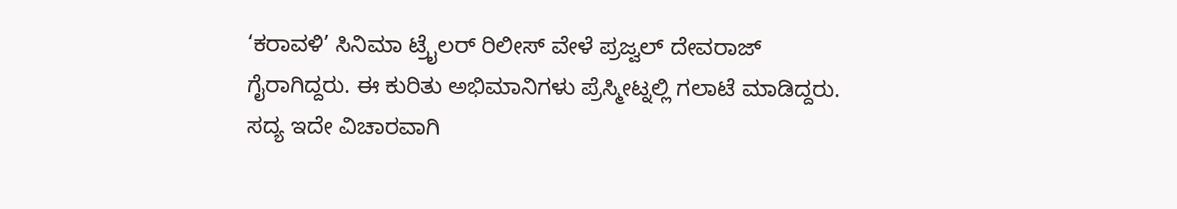‘ಕರಾವಳಿ’ ಸಿನಿಮಾ ಟ್ರೈಲರ್ ರಿಲೀಸ್ ವೇಳೆ ಪ್ರಜ್ವಲ್ ದೇವರಾಜ್ ಗೈರಾಗಿದ್ದರು. ಈ ಕುರಿತು ಅಭಿಮಾನಿಗಳು ಪ್ರೆಸ್ಮೀಟ್ನಲ್ಲಿ ಗಲಾಟೆ ಮಾಡಿದ್ದರು. ಸದ್ಯ ಇದೇ ವಿಚಾರವಾಗಿ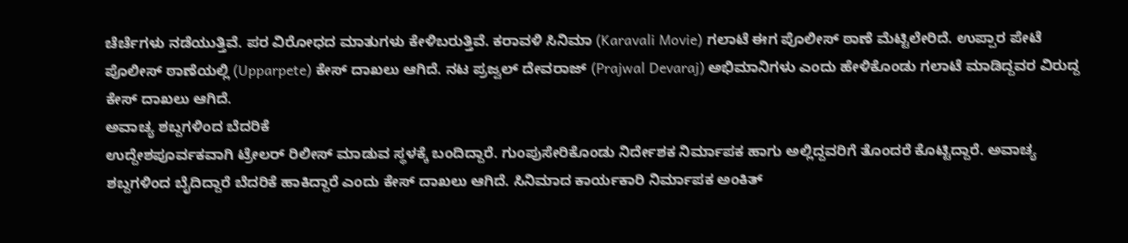ಚೆರ್ಚೆಗಳು ನಡೆಯುತ್ತಿವೆ. ಪರ ವಿರೋಧದ ಮಾತುಗಳು ಕೇಳಿಬರುತ್ತಿವೆ. ಕರಾವಳಿ ಸಿನಿಮಾ (Karavali Movie) ಗಲಾಟೆ ಈಗ ಪೊಲೀಸ್ ಠಾಣೆ ಮೆಟ್ಟಿಲೇರಿದೆ. ಉಪ್ಪಾರ ಪೇಟೆ ಪೊಲೀಸ್ ಠಾಣೆಯಲ್ಲಿ (Upparpete) ಕೇಸ್ ದಾಖಲು ಆಗಿದೆ. ನಟ ಪ್ರಜ್ವಲ್ ದೇವರಾಜ್ (Prajwal Devaraj) ಅಭಿಮಾನಿಗಳು ಎಂದು ಹೇಳಿಕೊಂಡು ಗಲಾಟೆ ಮಾಡಿದ್ದವರ ವಿರುದ್ದ ಕೇಸ್ ದಾಖಲು ಆಗಿದೆ.
ಅವಾಚ್ಯ ಶಬ್ದಗಳಿಂದ ಬೆದರಿಕೆ
ಉದ್ದೇಶಪೂರ್ವಕವಾಗಿ ಟ್ರೇಲರ್ ರಿಲೀಸ್ ಮಾಡುವ ಸ್ಥಳಕ್ಕೆ ಬಂದಿದ್ದಾರೆ. ಗುಂಪುಸೇರಿಕೊಂಡು ನಿರ್ದೇಶಕ ನಿರ್ಮಾಪಕ ಹಾಗು ಅಲ್ಲಿದ್ದವರಿಗೆ ತೊಂದರೆ ಕೊಟ್ಟಿದ್ದಾರೆ. ಅವಾಚ್ಯ ಶಬ್ದಗಳಿಂದ ಬೈದಿದ್ದಾರೆ ಬೆದರಿಕೆ ಹಾಕಿದ್ದಾರೆ ಎಂದು ಕೇಸ್ ದಾಖಲು ಆಗಿದೆ. ಸಿನಿಮಾದ ಕಾರ್ಯಕಾರಿ ನಿರ್ಮಾಪಕ ಅಂಕಿತ್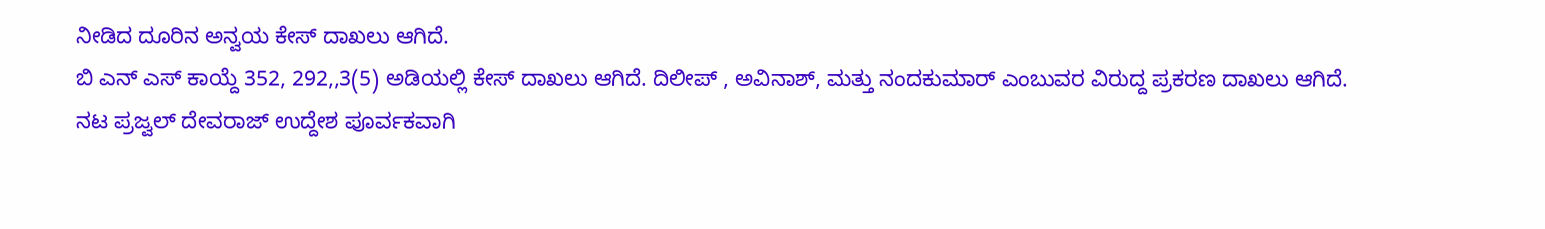ನೀಡಿದ ದೂರಿನ ಅನ್ವಯ ಕೇಸ್ ದಾಖಲು ಆಗಿದೆ.
ಬಿ ಎನ್ ಎಸ್ ಕಾಯ್ದೆ 352, 292,,3(5) ಅಡಿಯಲ್ಲಿ ಕೇಸ್ ದಾಖಲು ಆಗಿದೆ. ದಿಲೀಪ್ , ಅವಿನಾಶ್, ಮತ್ತು ನಂದಕುಮಾರ್ ಎಂಬುವರ ವಿರುದ್ದ ಪ್ರಕರಣ ದಾಖಲು ಆಗಿದೆ.
ನಟ ಪ್ರಜ್ವಲ್ ದೇವರಾಜ್ ಉದ್ದೇಶ ಪೂರ್ವಕವಾಗಿ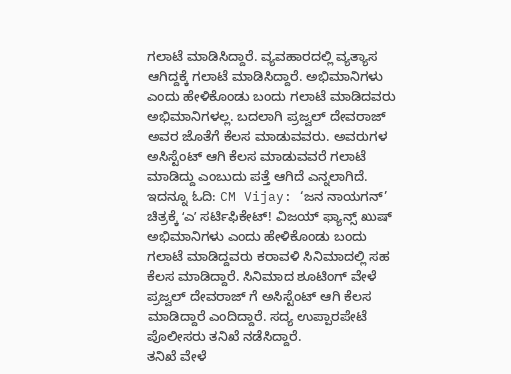ಗಲಾಟೆ ಮಾಡಿಸಿದ್ದಾರೆ. ವ್ಯವಹಾರದಲ್ಲಿ ವ್ಯತ್ಯಾಸ ಆಗಿದ್ದಕ್ಕೆ ಗಲಾಟೆ ಮಾಡಿಸಿದ್ದಾರೆ. ಅಭಿಮಾನಿಗಳು ಎಂದು ಹೇಳಿಕೊಂಡು ಬಂದು ಗಲಾಟೆ ಮಾಡಿದವರು ಅಭಿಮಾನಿಗಳಲ್ಲ. ಬದಲಾಗಿ ಪ್ರಜ್ವಲ್ ದೇವರಾಜ್ ಅವರ ಜೊತೆಗೆ ಕೆಲಸ ಮಾಡುವವರು. ಅವರುಗಳ ಅಸಿಸ್ಟೆಂಟ್ ಆಗಿ ಕೆಲಸ ಮಾಡುವವರೆ ಗಲಾಟೆ ಮಾಡಿದ್ದು ಎಂಬುದು ಪತ್ತೆ ಆಗಿದೆ ಎನ್ನಲಾಗಿದೆ.
ಇದನ್ನೂ ಓದಿ: CM Vijay: ‘ಜನ ನಾಯಗನ್’ ಚಿತ್ರಕ್ಕೆ ʻಎʼ ಸರ್ಟಿಫಿಕೇಟ್! ವಿಜಯ್ ಫ್ಯಾನ್ಸ್ ಖುಷ್
ಅಭಿಮಾನಿಗಳು ಎಂದು ಹೇಳಿಕೊಂಡು ಬಂದು ಗಲಾಟೆ ಮಾಡಿದ್ದವರು ಕರಾವಳಿ ಸಿನಿಮಾದಲ್ಲಿ ಸಹ ಕೆಲಸ ಮಾಡಿದ್ದಾರೆ. ಸಿನಿಮಾದ ಶೂಟಿಂಗ್ ವೇಳೆ ಪ್ರಜ್ವಲ್ ದೇವರಾಜ್ ಗೆ ಅಸಿಸ್ಟೆಂಟ್ ಆಗಿ ಕೆಲಸ ಮಾಡಿದ್ದಾರೆ ಎಂದಿದ್ದಾರೆ. ಸದ್ಯ ಉಪ್ಪಾರಪೇಟೆ ಪೊಲೀಸರು ತನಿಖೆ ನಡೆಸಿದ್ದಾರೆ.
ತನಿಖೆ ವೇಳೆ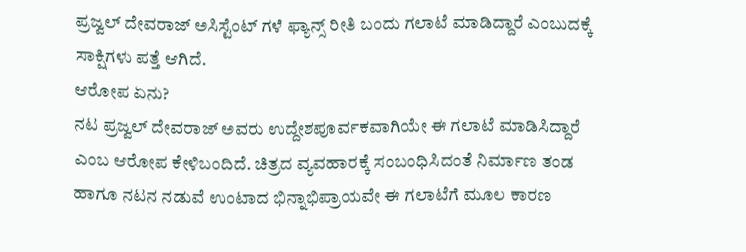ಪ್ರಜ್ವಲ್ ದೇವರಾಜ್ ಅಸಿಸ್ಟೆಂಟ್ ಗಳೆ ಫ್ಯಾನ್ಸ್ ರೀತಿ ಬಂದು ಗಲಾಟೆ ಮಾಡಿದ್ದಾರೆ ಎಂಬುದಕ್ಕೆ ಸಾಕ್ಷಿಗಳು ಪತ್ತೆ ಆಗಿದೆ.
ಆರೋಪ ಏನು?
ನಟ ಪ್ರಜ್ವಲ್ ದೇವರಾಜ್ ಅವರು ಉದ್ದೇಶಪೂರ್ವಕವಾಗಿಯೇ ಈ ಗಲಾಟೆ ಮಾಡಿಸಿದ್ದಾರೆ ಎಂಬ ಆರೋಪ ಕೇಳಿಬಂದಿದೆ. ಚಿತ್ರದ ವ್ಯವಹಾರಕ್ಕೆ ಸಂಬಂಧಿಸಿದಂತೆ ನಿರ್ಮಾಣ ತಂಡ ಹಾಗೂ ನಟನ ನಡುವೆ ಉಂಟಾದ ಭಿನ್ನಾಭಿಪ್ರಾಯವೇ ಈ ಗಲಾಟೆಗೆ ಮೂಲ ಕಾರಣ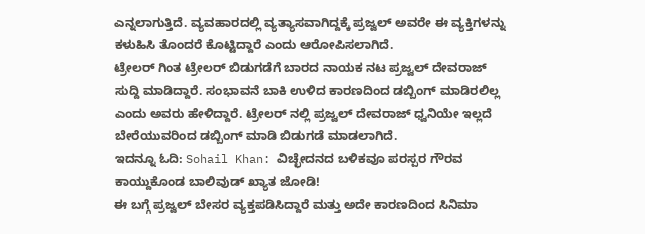ಎನ್ನಲಾಗುತ್ತಿದೆ. ವ್ಯವಹಾರದಲ್ಲಿ ವ್ಯತ್ಯಾಸವಾಗಿದ್ದಕ್ಕೆ ಪ್ರಜ್ವಲ್ ಅವರೇ ಈ ವ್ಯಕ್ತಿಗಳನ್ನು ಕಳುಹಿಸಿ ತೊಂದರೆ ಕೊಟ್ಟಿದ್ದಾರೆ ಎಂದು ಆರೋಪಿಸಲಾಗಿದೆ.
ಟ್ರೇಲರ್ ಗಿಂತ ಟ್ರೇಲರ್ ಬಿಡುಗಡೆಗೆ ಬಾರದ ನಾಯಕ ನಟ ಪ್ರಜ್ವಲ್ ದೇವರಾಜ್ ಸುದ್ದಿ ಮಾಡಿದ್ದಾರೆ. ಸಂಭಾವನೆ ಬಾಕಿ ಉಳಿದ ಕಾರಣದಿಂದ ಡಬ್ಬಿಂಗ್ ಮಾಡಿರಲಿಲ್ಲ ಎಂದು ಅವರು ಹೇಳಿದ್ದಾರೆ. ಟ್ರೇಲರ್ ನಲ್ಲಿ ಪ್ರಜ್ವಲ್ ದೇವರಾಜ್ ಧ್ವನಿಯೇ ಇಲ್ಲದೆ ಬೇರೆಯುವರಿಂದ ಡಬ್ಬಿಂಗ್ ಮಾಡಿ ಬಿಡುಗಡೆ ಮಾಡಲಾಗಿದೆ.
ಇದನ್ನೂ ಓದಿ: Sohail Khan: ವಿಚ್ಛೇದನದ ಬಳಿಕವೂ ಪರಸ್ಪರ ಗೌರವ ಕಾಯ್ದುಕೊಂಡ ಬಾಲಿವುಡ್ ಖ್ಯಾತ ಜೋಡಿ!
ಈ ಬಗ್ಗೆ ಪ್ರಜ್ವಲ್ ಬೇಸರ ವ್ಯಕ್ತಪಡಿಸಿದ್ದಾರೆ ಮತ್ತು ಅದೇ ಕಾರಣದಿಂದ ಸಿನಿಮಾ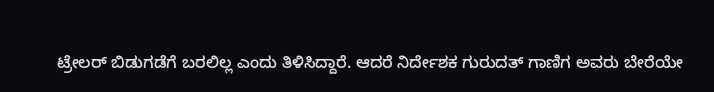ಟ್ರೇಲರ್ ಬಿಡುಗಡೆಗೆ ಬರಲಿಲ್ಲ ಎಂದು ತಿಳಿಸಿದ್ದಾರೆ. ಆದರೆ ನಿರ್ದೇಶಕ ಗುರುದತ್ ಗಾಣಿಗ ಅವರು ಬೇರೆಯೇ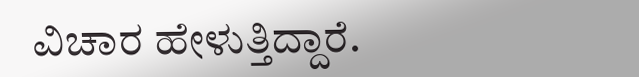ವಿಚಾರ ಹೇಳುತ್ತಿದ್ದಾರೆ.